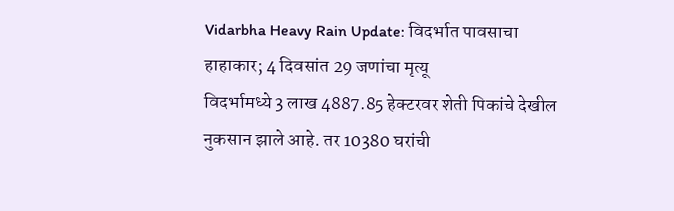Vidarbha Heavy Rain Update: विदर्भात पावसाचा हाहाकार; 4 दिवसांत 29 जणांचा मृत्यू
विदर्भामध्ये 3 लाख 4887.85 हेक्टरवर शेती पिकांचे देखील नुकसान झाले आहे. तर 10380 घरांची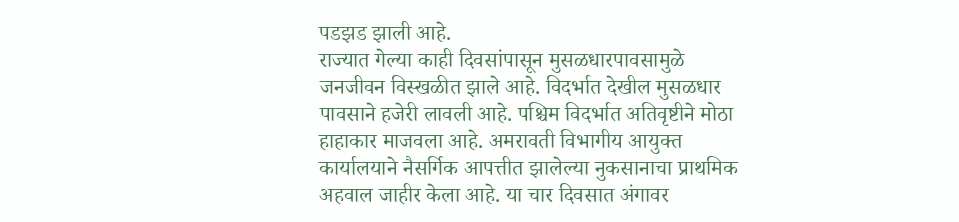पडझड झाली आहे.
राज्यात गेल्या काही दिवसांपासून मुसळधारपावसामुळे जनजीवन विस्खळीत झाले आहे. विदर्भात देखील मुसळधार पावसाने हजेरी लावली आहे. पश्चिम विदर्भात अतिवृष्टीने मोठा हाहाकार माजवला आहे. अमरावती विभागीय आयुक्त कार्यालयाने नैसर्गिक आपत्तीत झालेल्या नुकसानाचा प्राथमिक अहवाल जाहीर केला आहे. या चार दिवसात अंगावर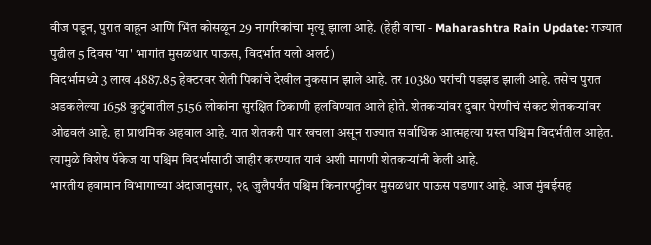वीज पडून, पुरात वाहून आणि भिंत कोसळून 29 नागरिकांचा मृत्यू झाला आहे. (हेही वाचा - Maharashtra Rain Update: राज्यात पुढील 5 दिवस 'या' भागांत मुसळधार पाऊस, विदर्भात यलो अलर्ट)
विदर्भामध्ये 3 लाख 4887.85 हेक्टरवर शेती पिकांचे देखील नुकसान झाले आहे. तर 10380 घरांची पडझड झाली आहे. तसेच पुरात अडकलेल्या 1658 कुटुंबातील 5156 लोकांना सुरक्षित ठिकाणी हलविण्यात आले होते. शेतकऱ्यांवर दुबार पेरणीचं संकट शेतकऱ्यांवर ओढवलं आहे. हा प्राथमिक अहवाल आहे. यात शेतकरी पार खचला असून राज्यात सर्वाधिक आत्महत्या ग्रस्त पश्चिम विदर्भतील आहेत. त्यामुळे विशेष पॅकेज या पश्चिम विदर्भासाठी जाहीर करण्यात यावं अशी मागणी शेतकऱ्यांनी केली आहे.
भारतीय हवामान विभागाच्या अंदाजानुसार, २६ जुलैपर्यंत पश्चिम किनारपट्टीवर मुसळधार पाऊस पडणार आहे. आज मुंबईसह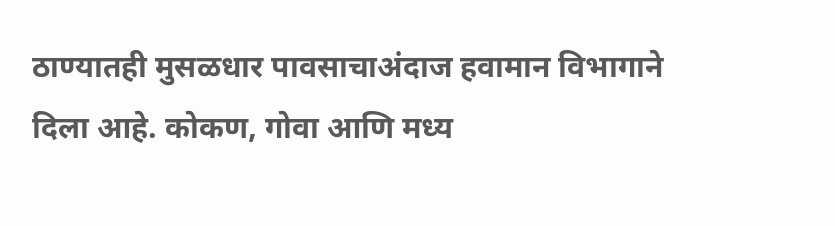ठाण्यातही मुसळधार पावसाचाअंदाज हवामान विभागाने दिला आहे. कोकण, गोवा आणि मध्य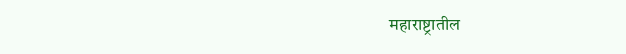महाराष्ट्रातील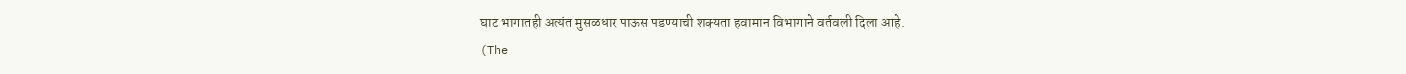घाट भागातही अत्यंत मुसळधार पाऊस पडण्याची शक्यता हवामान विभागाने वर्तवली दिला आहे.
(The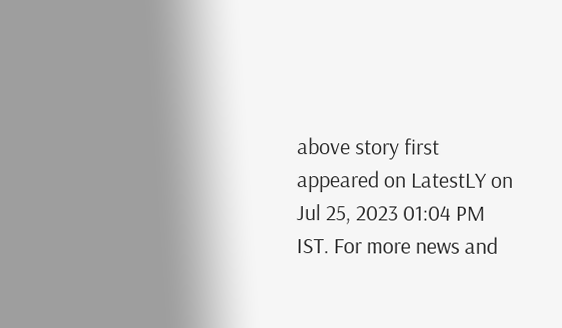above story first appeared on LatestLY on Jul 25, 2023 01:04 PM IST. For more news and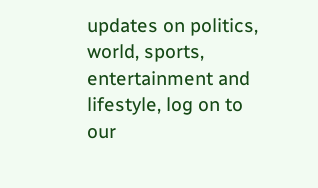updates on politics, world, sports, entertainment and lifestyle, log on to our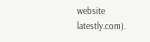website latestly.com).